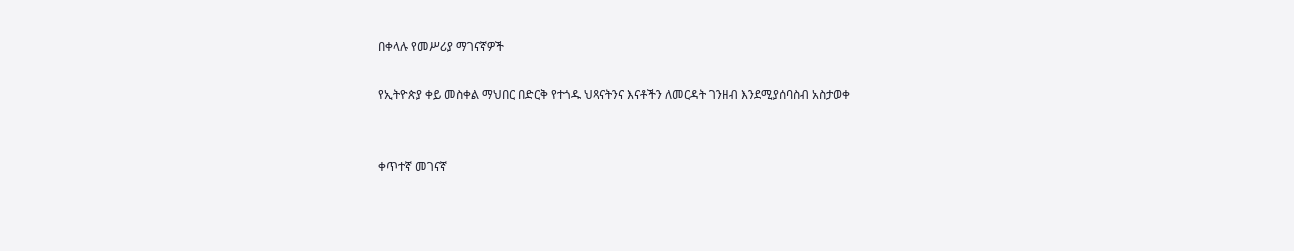በቀላሉ የመሥሪያ ማገናኛዎች

የኢትዮጵያ ቀይ መስቀል ማህበር በድርቅ የተጎዱ ህጻናትንና እናቶችን ለመርዳት ገንዘብ እንደሚያሰባስብ አስታወቀ


ቀጥተኛ መገናኛ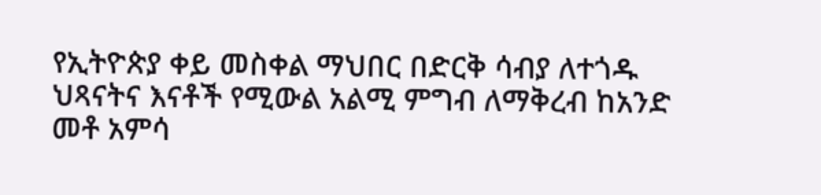የኢትዮጵያ ቀይ መስቀል ማህበር በድርቅ ሳብያ ለተጎዱ ህጻናትና እናቶች የሚውል አልሚ ምግብ ለማቅረብ ከአንድ መቶ አምሳ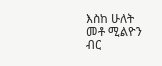እስከ ሁለት መቶ ሚልዮን ብር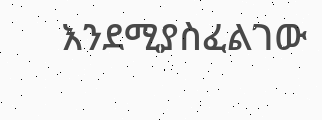እንደሚያስፈልገው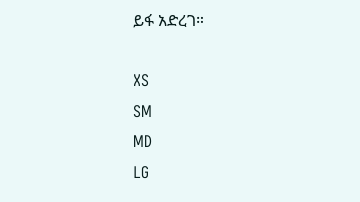ይፋ አድረገ።

XS
SM
MD
LG